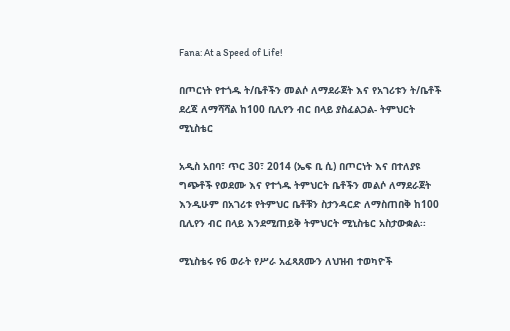Fana: At a Speed of Life!

በጦርነት የተጎዱ ት/ቤቶችን መልሶ ለማደራጀት እና የአገሪቱን ት/ቤቶች ደረጃ ለማሻሻል ከ100 ቢሊየን ብር በላይ ያስፈልጋል- ትምህርት ሚኒስቴር

አዲስ አበባ፣ ጥር 30፣ 2014 (ኤፍ ቢ ሲ) በጦርነት እና በተለያዩ ግጭቶች የወደሙ እና የተጎዱ ትምህርት ቤቶችን መልሶ ለማደራጀት እንዲሁም በአገሪቱ የትምህር ቤቶቹን ስታንዳርድ ለማስጠበቅ ከ100 ቢሊየን ብር በላይ እንደሚጠይቅ ትምህርት ሚኒስቴር አስታውቋል፡፡

ሚኒስቴሩ የ6 ወራት የሥራ አፈጻጸሙን ለህዝብ ተወካዮች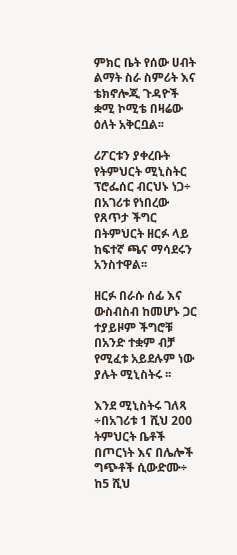ምክር ቤት የሰው ሀብት ልማት ስራ ስምሪት እና ቴክኖሎጂ ጉዳዮች ቋሚ ኮሚቴ በዛሬው ዕለት አቅርቧል፡፡

ሪፖርቱን ያቀረቡት የትምህርት ሚኒስትር ፕሮፌሰር ብርህኑ ነጋ÷ በአገሪቱ የነበረው የጸጥታ ችግር በትምህርት ዘርፉ ላይ ከፍተኛ ጫና ማሳደሩን አንስተዋል፡፡

ዘርፉ በራሱ ሰፊ እና ውስብስብ ከመሆኑ ጋር ተያይዞም ችግሮቹ በአንድ ተቋም ብቻ የሚፈቱ አይደሉም ነው ያሉት ሚኒስትሩ ፡፡

እንደ ሚኒስትሩ ገለጻ ÷በአገሪቱ 1 ሺህ 200 ትምህርት ቤቶች በጦርነት እና በሌሎች ግጭቶች ሲውድሙ÷ ከ5 ሺህ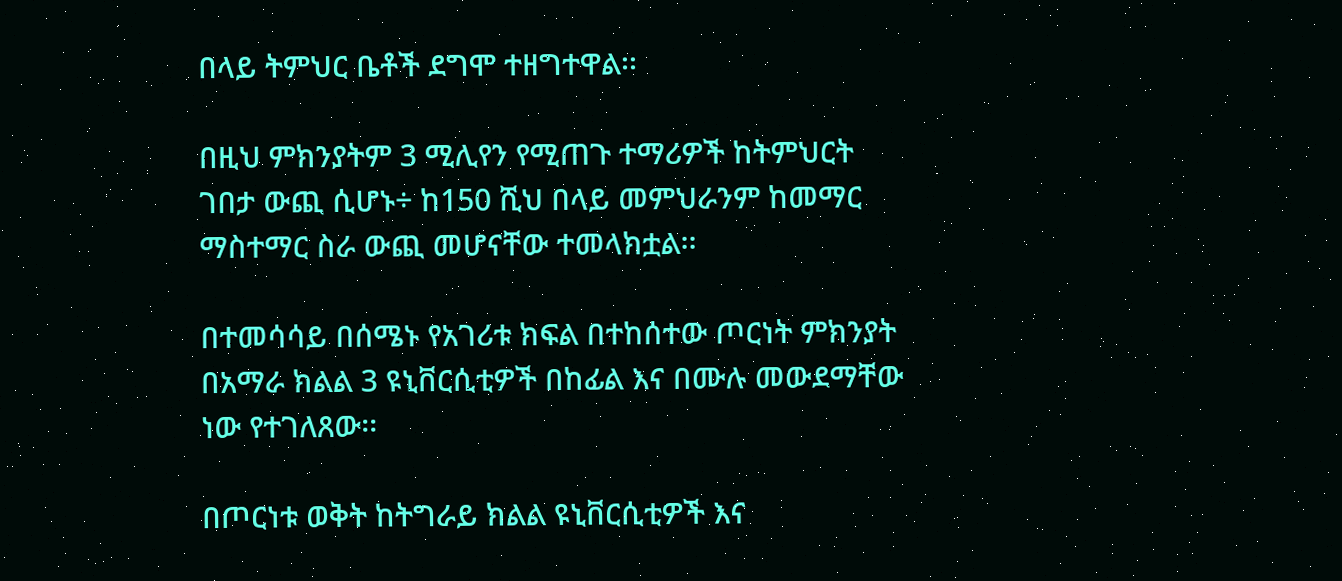በላይ ትምህር ቤቶች ደግሞ ተዘግተዋል፡፡

በዚህ ምክንያትም 3 ሚሊየን የሚጠጉ ተማሪዎች ከትምህርት ገበታ ውጪ ሲሆኑ÷ ከ150 ሺህ በላይ መምህራንም ከመማር ማስተማር ስራ ውጪ መሆናቸው ተመላክቷል፡፡

በተመሳሳይ በሰሜኑ የአገሪቱ ክፍል በተከሰተው ጦርነት ምክንያት በአማራ ክልል 3 ዩኒቨርሲቲዎች በከፊል እና በሙሉ መውደማቸው ነው የተገለጸው፡፡

በጦርነቱ ወቅት ከትግራይ ክልል ዩኒቨርሲቲዎች እና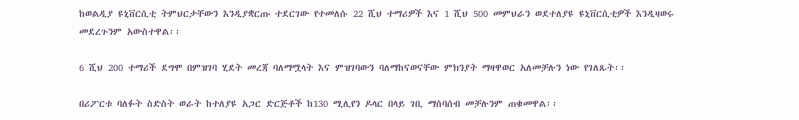ከወልዲያ ዩኒቨርሲቲ ትምህርታቸውን እንዲያቋርጡ ተደርገው የተመለሱ 22 ሺህ ተማሪዎች እና 1 ሺህ 500 መምህራን ወደተለያዩ ዩኒቨርሲቲዎች እንዲዛወሩ መደረጉንም አውስተዋል፡፡

6 ሺህ 200 ተማሪች ደግሞ በምዝገባ ሂደት መረጃ ባለማሟላት እና ምዝገባውን ባለማከናወናቸው ምክንያት ማዛዋወር አለመቻሉን ነው የገለጹት፡፡

በሪፖርቱ ባለፉት ስድስት ወራት ከተለያዩ አጋር ድርጅቶች ከ130 ሚሊየን ዶላር በላይ ገቢ ማሰባሰብ መቻሉንም ጠቁመዋል፡፡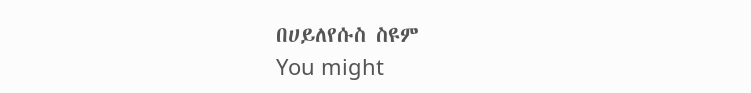በሀይለየሱስ ስዩም
You might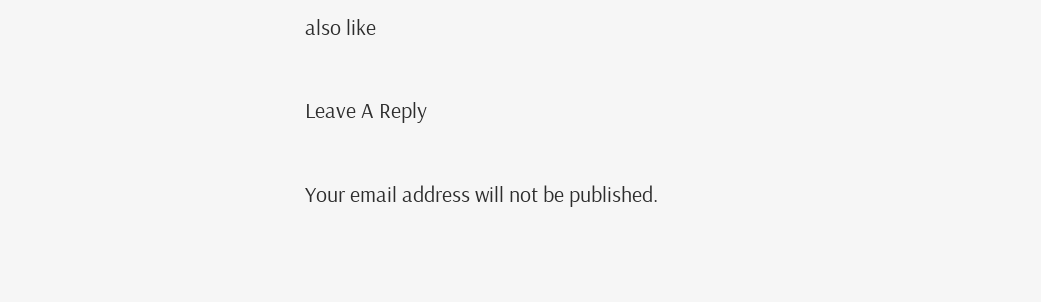also like

Leave A Reply

Your email address will not be published.